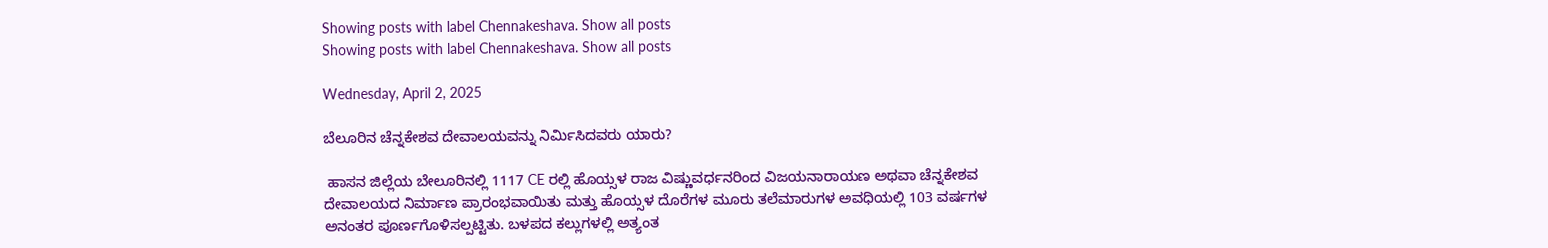Showing posts with label Chennakeshava. Show all posts
Showing posts with label Chennakeshava. Show all posts

Wednesday, April 2, 2025

ಬೆಲೂರಿನ ಚೆನ್ನಕೇಶವ ದೇವಾಲಯವನ್ನು ನಿರ್ಮಿಸಿದವರು ಯಾರು?

 ಹಾಸನ ಜಿಲ್ಲೆಯ ಬೇಲೂರಿನಲ್ಲಿ 1117 CE ರಲ್ಲಿ ಹೊಯ್ಸಳ ರಾಜ ವಿಷ್ಣುವರ್ಧನರಿಂದ ವಿಜಯನಾರಾಯಣ ಅಥವಾ ಚೆನ್ನಕೇಶವ ದೇವಾಲಯದ ನಿರ್ಮಾಣ ಪ್ರಾರಂಭವಾಯಿತು ಮತ್ತು ಹೊಯ್ಸಳ ದೊರೆಗಳ ಮೂರು ತಲೆಮಾರುಗಳ ಅವಧಿಯಲ್ಲಿ 103 ವರ್ಷಗಳ ಅನಂತರ ಪೂರ್ಣಗೊಳಿಸಲ್ಪಟ್ಟಿತು. ಬಳಪದ ಕಲ್ಲುಗಳಲ್ಲಿ ಅತ್ಯಂತ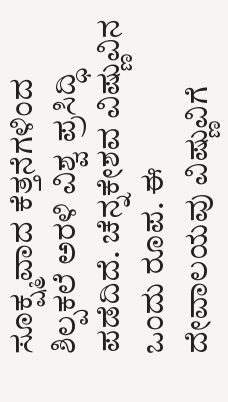ಸೂಕ್ಷ್ಮವಾದ ಕೆತ್ತನೆಗಳಿಂದ ಶಿಲ್ಪಕಲೆ ಅರಳಿ ವಿಶ್ವ ಪ್ರಸಿದ್ಧಿ ಪಡೆದಿದೆ. ಚೆನ್ನಕೇಶವ ವಿಷ್ಣುವಿನ ಒಂದು ರೂಪ. ಈ ದೇವಾಲಯವು ವಿಷ್ಣುವಿಗೆ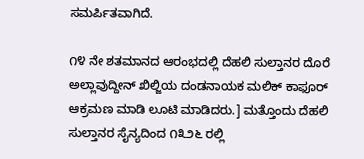ಸಮರ್ಪಿತವಾಗಿದೆ.

೧೪ ನೇ ಶತಮಾನದ ಆರಂಭದಲ್ಲಿ ದೆಹಲಿ ಸುಲ್ತಾನರ ದೊರೆ ಅಲ್ಲಾವುದ್ದೀನ್ ಖಿಲ್ಜಿಯ ದಂಡನಾಯಕ ಮಲಿಕ್ ಕಾಫೂರ್ ಆಕ್ರಮಣ ಮಾಡಿ ಲೂಟಿ ಮಾಡಿದರು.] ಮತ್ತೊಂದು ದೆಹಲಿ ಸುಲ್ತಾನರ ಸೈನ್ಯದಿಂದ ೧೩೨೬ ರಲ್ಲಿ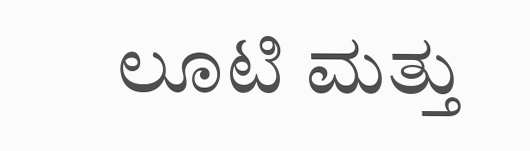ಲೂಟಿ ಮತ್ತು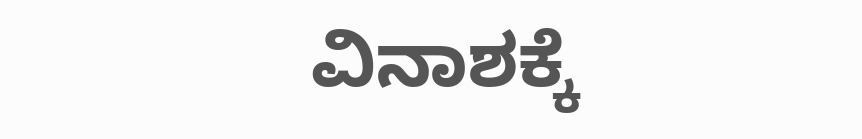ವಿನಾಶಕ್ಕೆ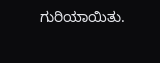ಗುರಿಯಾಯಿತು.